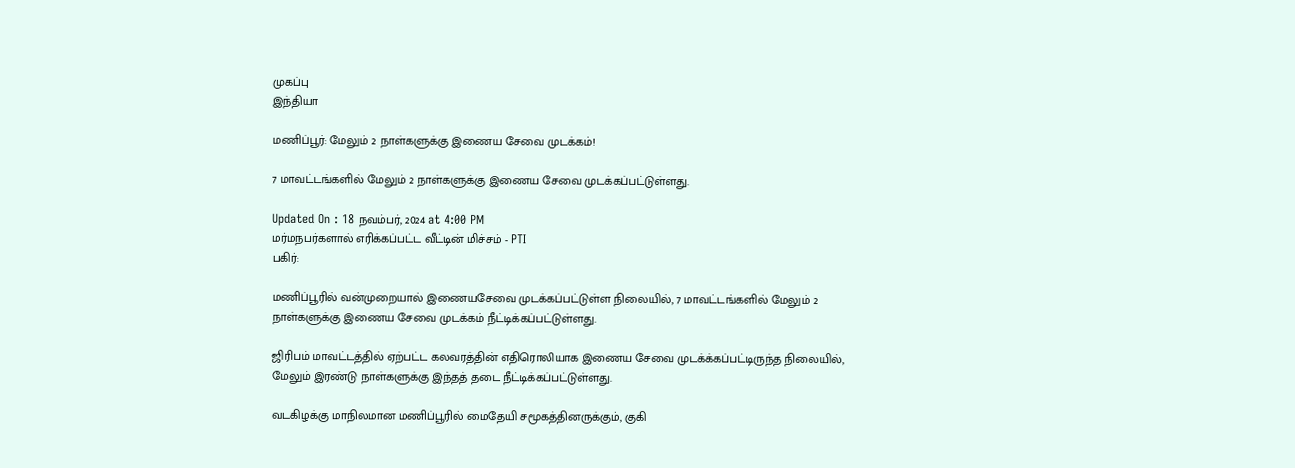முகப்பு
இந்தியா

மணிப்பூர்: மேலும் 2 நாள்களுக்கு இணைய சேவை முடக்கம்!

7 மாவட்டங்களில் மேலும் 2 நாள்களுக்கு இணைய சேவை முடக்கப்பட்டுள்ளது.

Updated On : 18 நவம்பர், 2024 at 4:00 PM
மர்மநபர்களால் எரிக்கப்பட்ட வீட்டின் மிச்சம் - PTI
பகிர்:

மணிப்பூரில் வன்முறையால் இணையசேவை முடக்கப்பட்டுள்ள நிலையில், 7 மாவட்டங்களில் மேலும் 2 நாள்களுக்கு இணைய சேவை முடக்கம் நீட்டிக்கப்பட்டுள்ளது.

ஜிரிபம் மாவட்டத்தில் ஏற்பட்ட கலவரத்தின் எதிரொலியாக இணைய சேவை முடக்க்கப்பட்டிருந்த நிலையில், மேலும் இரண்டு நாள்களுக்கு இந்தத் தடை நீட்டிக்கப்பட்டுள்ளது.

வடகிழக்கு மாநிலமான மணிப்பூரில் மைதேயி சமூகத்தினருக்கும், குகி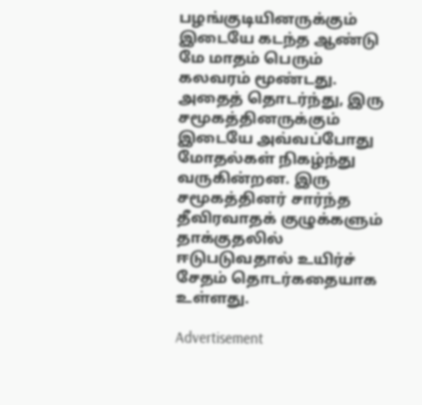பழங்குடியினருக்கும் இடையே கடந்த ஆண்டு மே மாதம் பெரும் கலவரம் மூண்டது. அதைத் தொடர்ந்து, இரு சமூகத்தினருக்கும் இடையே அவ்வப்போது மோதல்கள் நிகழ்ந்து வருகின்றன. இரு சமூகத்தினர் சார்ந்த தீவிரவாதக் குழுக்களும் தாக்குதலில் ஈடுபடுவதால் உயிர்ச் சேதம் தொடர்கதையாக உள்ளது.

Advertisement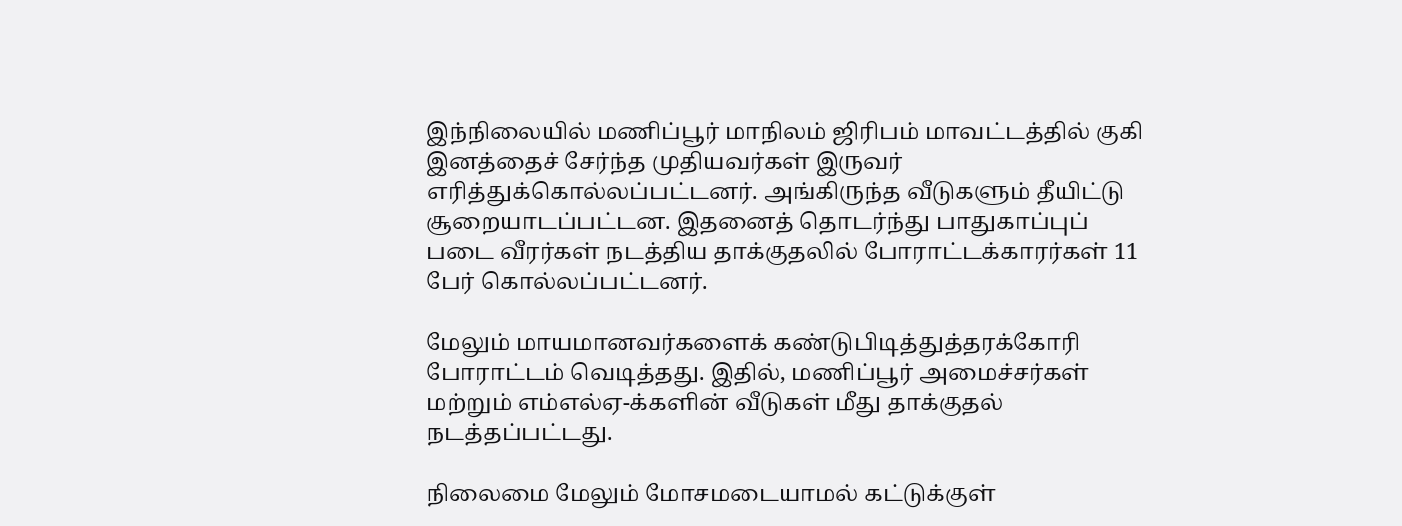இந்நிலையில் மணிப்பூர் மாநிலம் ஜிரிபம் மாவட்டத்தில் குகி இனத்தைச் சேர்ந்த முதியவர்கள் இருவர் எரித்துக்கொல்லப்பட்டனர். அங்கிருந்த வீடுகளும் தீயிட்டு சூறையாடப்பட்டன. இதனைத் தொடர்ந்து பாதுகாப்புப் படை வீரர்கள் நடத்திய தாக்குதலில் போராட்டக்காரர்கள் 11 பேர் கொல்லப்பட்டனர்.

மேலும் மாயமானவர்களைக் கண்டுபிடித்துத்தரக்கோரி போராட்டம் வெடித்தது. இதில், மணிப்பூர் அமைச்சர்கள் மற்றும் எம்எல்ஏ-க்களின் வீடுகள் மீது தாக்குதல் நடத்தப்பட்டது.

நிலைமை மேலும் மோசமடையாமல் கட்டுக்குள்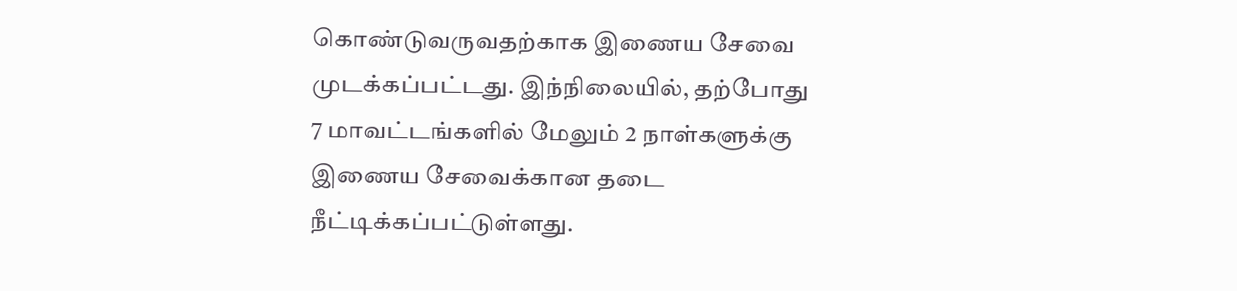கொண்டுவருவதற்காக இணைய சேவை முடக்கப்பட்டது. இந்நிலையில், தற்போது 7 மாவட்டங்களில் மேலும் 2 நாள்களுக்கு இணைய சேவைக்கான தடை நீட்டிக்கப்பட்டுள்ளது.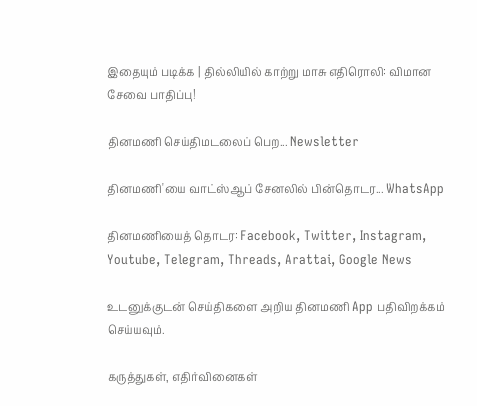இதையும் படிக்க | தில்லியில் காற்று மாசு எதிரொலி: விமான சேவை பாதிப்பு!

தினமணி செய்திமடலைப் பெற... Newsletter

தினமணி'யை வாட்ஸ்ஆப் சேனலில் பின்தொடர... WhatsApp

தினமணியைத் தொடர: Facebook, Twitter, Instagram, Youtube, Telegram, Threads, Arattai, Google News

உடனுக்குடன் செய்திகளை அறிய தினமணி App பதிவிறக்கம் செய்யவும்.

கருத்துகள், எதிர்வினைகள்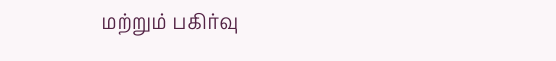மற்றும் பகிர்வு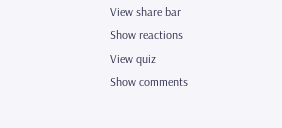View share bar
Show reactions
View quiz
Show comments